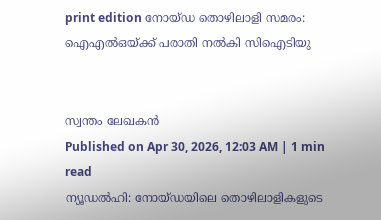print edition നോയ്ഡ തൊഴിലാളി സമരം: ഐഎൽഒയ്ക്ക് പരാതി നൽകി സിഐടിയു


സ്വന്തം ലേഖകൻ
Published on Apr 30, 2026, 12:03 AM | 1 min read
ന്യൂഡൽഹി: നോയ്ഡയിലെ തൊഴിലാളികളുടെ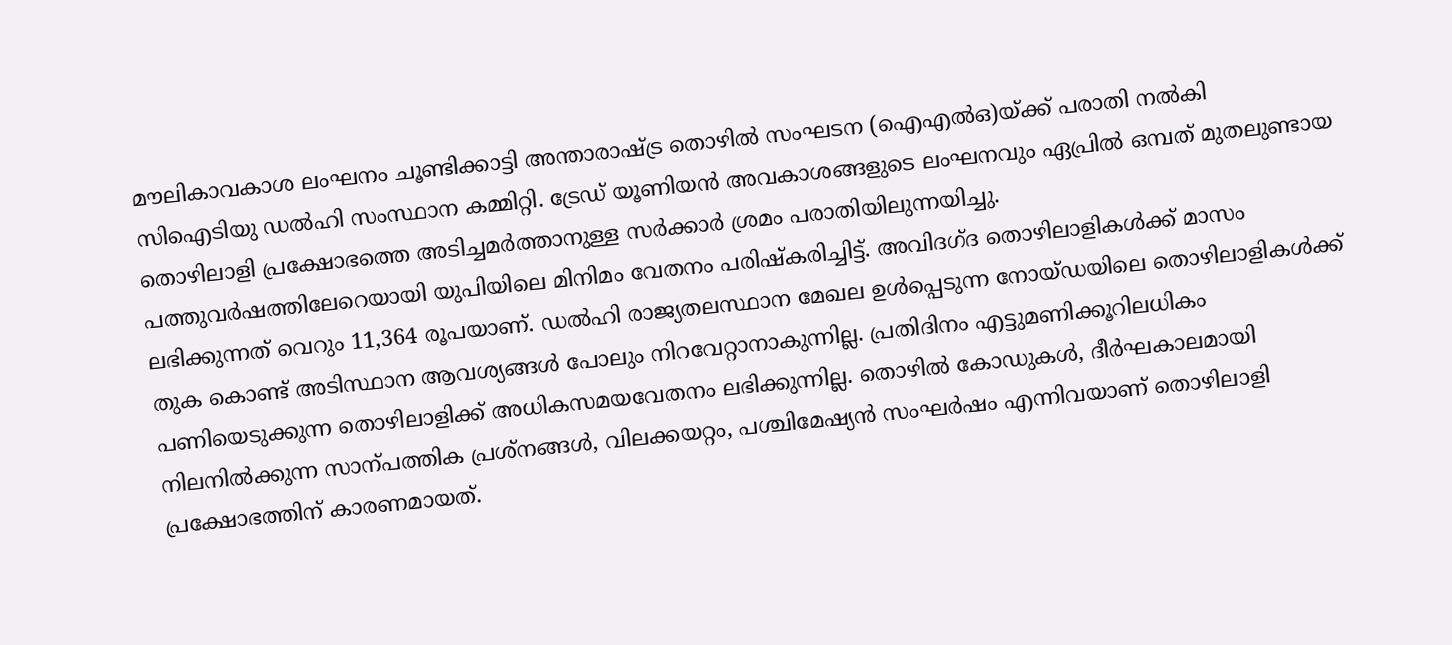മൗലികാവകാശ ലംഘനം ചൂണ്ടിക്കാട്ടി അന്താരാഷ്ട്ര തൊഴിൽ സംഘടന (ഐഎൽഒ)യ്ക്ക് പരാതി നൽകി സിഐടിയു ഡൽഹി സംസ്ഥാന കമ്മിറ്റി. ട്രേഡ് യൂണിയൻ അവകാശങ്ങളുടെ ലംഘനവും ഏപ്രിൽ ഒമ്പത് മുതലുണ്ടായ തൊഴിലാളി പ്രക്ഷോഭത്തെ അടിച്ചമർത്താനുള്ള സർക്കാർ ശ്രമം പരാതിയിലുന്നയിച്ചു.
പത്തുവർഷത്തിലേറെയായി യുപിയിലെ മിനിമം വേതനം പരിഷ്കരിച്ചിട്ട്. അവിദഗ്ദ തൊഴിലാളികൾക്ക് മാസം ലഭിക്കുന്നത് വെറും 11,364 രൂപയാണ്. ഡൽഹി രാജ്യതലസ്ഥാന മേഖല ഉൾപ്പെടുന്ന നോയ്ഡയിലെ തൊഴിലാളികൾക്ക് തുക കൊണ്ട് അടിസ്ഥാന ആവശ്യങ്ങൾ പോലും നിറവേറ്റാനാകുന്നില്ല. പ്രതിദിനം എട്ടുമണിക്കൂറിലധികം പണിയെടുക്കുന്ന തൊഴിലാളിക്ക് അധികസമയവേതനം ലഭിക്കുന്നില്ല. തൊഴിൽ കോഡുകൾ, ദീർഘകാലമായി നിലനിൽക്കുന്ന സാന്പത്തിക പ്രശ്നങ്ങൾ, വിലക്കയറ്റം, പശ്ചിമേഷ്യൻ സംഘർഷം എന്നിവയാണ് തൊഴിലാളി പ്രക്ഷോഭത്തിന് കാരണമായത്.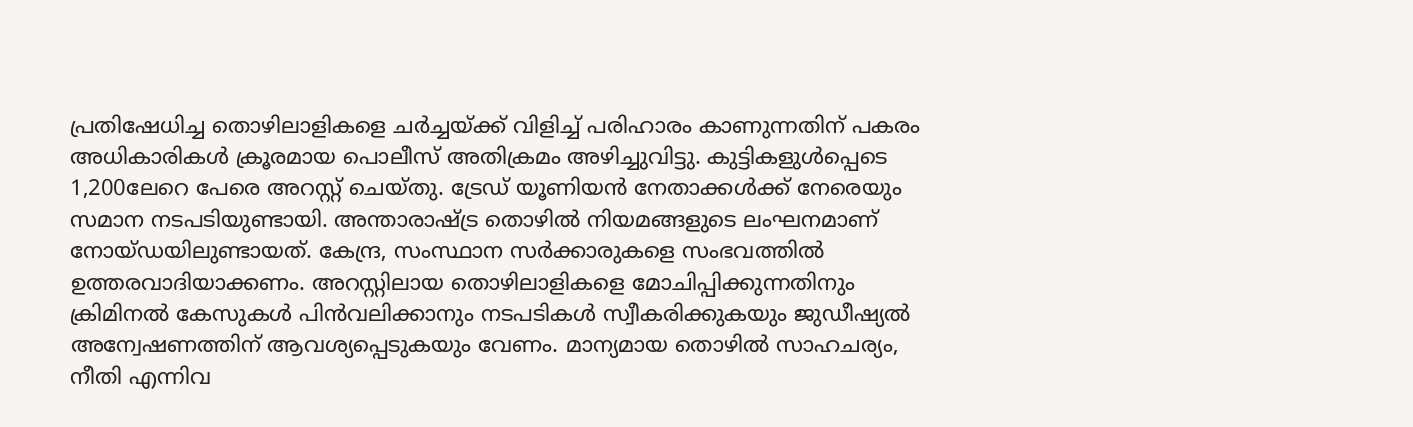പ്രതിഷേധിച്ച തൊഴിലാളികളെ ചർച്ചയ്ക്ക് വിളിച്ച് പരിഹാരം കാണുന്നതിന് പകരം അധികാരികൾ ക്രൂരമായ പൊലീസ് അതിക്രമം അഴിച്ചുവിട്ടു. കുട്ടികളുൾപ്പെടെ 1,200ലേറെ പേരെ അറസ്റ്റ് ചെയ്തു. ട്രേഡ് യൂണിയൻ നേതാക്കൾക്ക് നേരെയും സമാന നടപടിയുണ്ടായി. അന്താരാഷ്ട്ര തൊഴിൽ നിയമങ്ങളുടെ ലംഘനമാണ് നോയ്ഡയിലുണ്ടായത്. കേന്ദ്ര, സംസ്ഥാന സർക്കാരുകളെ സംഭവത്തിൽ ഉത്തരവാദിയാക്കണം. അറസ്റ്റിലായ തൊഴിലാളികളെ മോചിപ്പിക്കുന്നതിനും ക്രിമിനൽ കേസുകൾ പിൻവലിക്കാനും നടപടികൾ സ്വീകരിക്കുകയും ജുഡീഷ്യൽ അന്വേഷണത്തിന് ആവശ്യപ്പെടുകയും വേണം. മാന്യമായ തൊഴിൽ സാഹചര്യം, നീതി എന്നിവ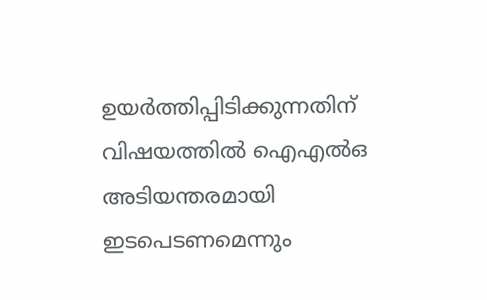ഉയർത്തിപ്പിടിക്കുന്നതിന് വിഷയത്തിൽ ഐഎൽഒ അടിയന്തരമായി ഇടപെടണമെന്നും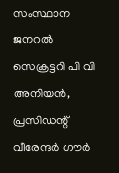സംസ്ഥാന ജനറൽ സെക്രട്ടറി പി വി അനിയൻ, പ്രസിഡന്റ് വീരേന്ദർ ഗൗർ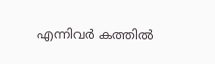എന്നിവർ കത്തിൽ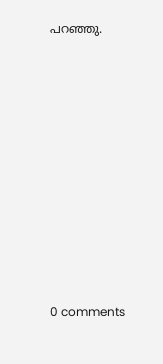പറഞ്ഞു.











0 comments